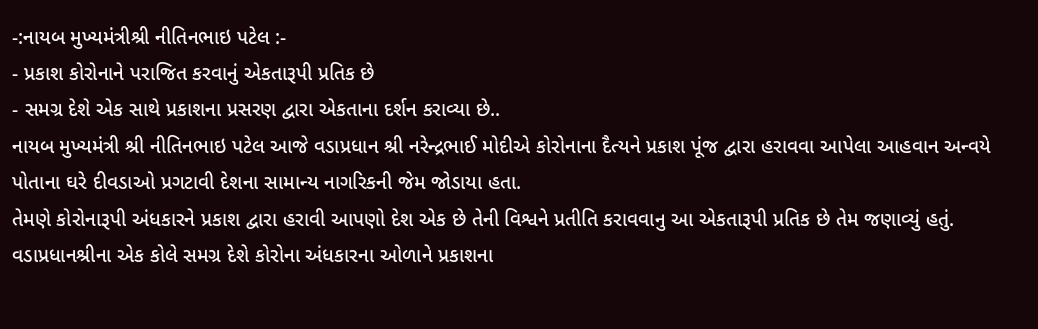-:નાયબ મુખ્યમંત્રીશ્રી નીતિનભાઇ પટેલ :-
- પ્રકાશ કોરોનાને પરાજિત કરવાનું એકતારૂપી પ્રતિક છે
- સમગ્ર દેશે એક સાથે પ્રકાશના પ્રસરણ દ્વારા એકતાના દર્શન કરાવ્યા છે..
નાયબ મુખ્યમંત્રી શ્રી નીતિનભાઇ પટેલ આજે વડાપ્રધાન શ્રી નરેન્દ્રભાઈ મોદીએ કોરોનાના દૈત્યને પ્રકાશ પૂંજ દ્વારા હરાવવા આપેલા આહવાન અન્વયે પોતાના ઘરે દીવડાઓ પ્રગટાવી દેશના સામાન્ય નાગરિકની જેમ જોડાયા હતા.
તેમણે કોરોનારૂપી અંધકારને પ્રકાશ દ્વારા હરાવી આપણો દેશ એક છે તેની વિશ્વને પ્રતીતિ કરાવવાનુ આ એકતારૂપી પ્રતિક છે તેમ જણાવ્યું હતું.
વડાપ્રધાનશ્રીના એક કોલે સમગ્ર દેશે કોરોના અંધકારના ઓળાને પ્રકાશના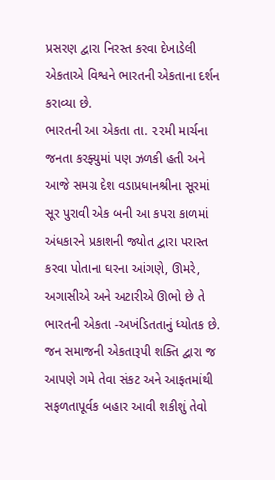પ્રસરણ દ્વારા નિરસ્ત કરવા દેખાડેલી એકતાએ વિશ્વને ભારતની એકતાના દર્શન કરાવ્યા છે.
ભારતની આ એકતા તા. ૨૨મી માર્ચના જનતા કરફ્યુમાં પણ ઝળકી હતી અને આજે સમગ્ર દેશ વડાપ્રધાનશ્રીના સૂરમાં સૂર પુરાવી એક બની આ કપરા કાળમાં અંધકારને પ્રકાશની જ્યોત દ્વારા પરાસ્ત કરવા પોતાના ઘરના આંગણે, ઊમરે, અગાસીએ અને અટારીએ ઊભો છે તે ભારતની એકતા -અખંડિતતાનું ધ્યોતક છે.
જન સમાજની એકતારૂપી શક્તિ દ્વારા જ આપણે ગમે તેવા સંકટ અને આફતમાંથી સફળતાપૂર્વક બહાર આવી શકીશું તેવો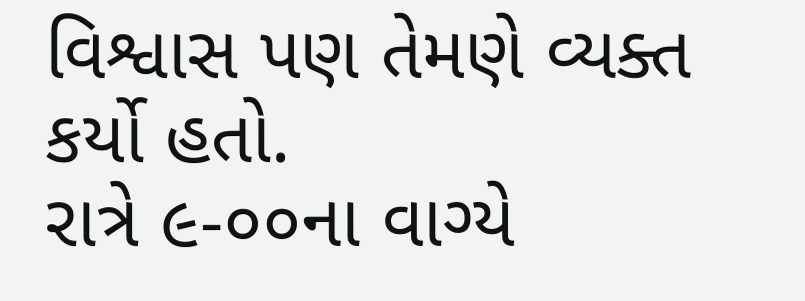વિશ્વાસ પણ તેમણે વ્યક્ત કર્યો હતો.
રાત્રે ૯-૦૦ના વાગ્યે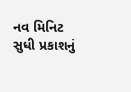નવ મિનિટ સુધી પ્રકાશનું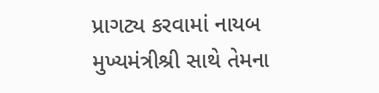પ્રાગટ્ય કરવામાં નાયબ મુખ્યમંત્રીશ્રી સાથે તેમના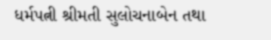ધર્મપત્ની શ્રીમતી સુલોચનાબેન તથા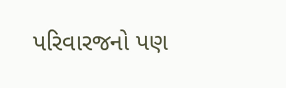પરિવારજનો પણ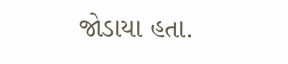જોડાયા હતા.